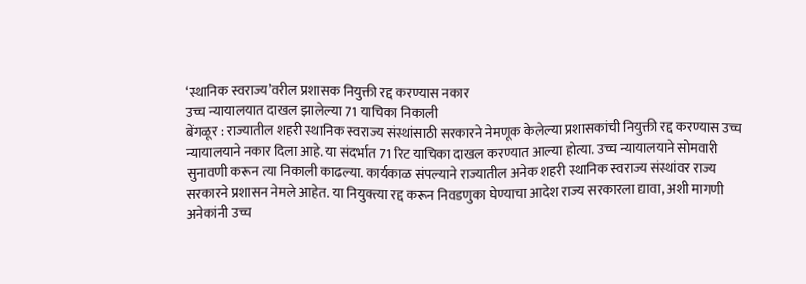‘स्थानिक स्वराज्य’वरील प्रशासक नियुक्ती रद्द करण्यास नकार
उच्च न्यायालयात दाखल झालेल्या 71 याचिका निकाली
बेंगळूर : राज्यातील शहरी स्थानिक स्वराज्य संस्थांसाठी सरकारने नेमणूक केलेल्या प्रशासकांची नियुक्ती रद्द करण्यास उच्च न्यायालयाने नकार दिला आहे. या संदर्भात 71 रिट याचिका दाखल करण्यात आल्या होत्या. उच्च न्यायालयाने सोमवारी सुनावणी करून त्या निकाली काढल्या. कार्यकाळ संपल्याने राज्यातील अनेक शहरी स्थानिक स्वराज्य संस्थांवर राज्य सरकारने प्रशासन नेमले आहेत. या नियुक्त्या रद्द करून निवडणुका घेण्याचा आदेश राज्य सरकारला द्यावा, अशी मागणी अनेकांनी उच्च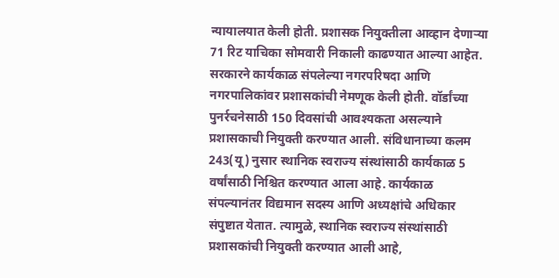न्यायालयात केली होती. प्रशासक नियुक्तीला आव्हान देणाऱ्या 71 रिट याचिका सोमवारी निकाली काढण्यात आल्या आहेत.
सरकारने कार्यकाळ संपलेल्या नगरपरिषदा आणि नगरपालिकांवर प्रशासकांची नेमणूक केली होती. वॉर्डांच्या पुनर्रचनेसाठी 150 दिवसांची आवश्यकता असल्याने प्रशासकाची नियुक्ती करण्यात आली. संविधानाच्या कलम 243(यू) नुसार स्थानिक स्वराज्य संस्थांसाठी कार्यकाळ 5 वर्षांसाठी निश्चित करण्यात आला आहे. कार्यकाळ संपल्यानंतर विद्यमान सदस्य आणि अध्यक्षांचे अधिकार संपुष्टात येतात. त्यामुळे, स्थानिक स्वराज्य संस्थांसाठी प्रशासकांची नियुक्ती करण्यात आली आहे,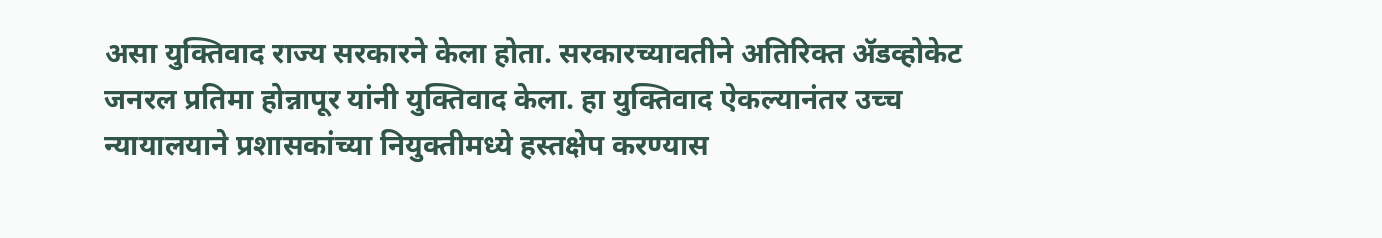असा युक्तिवाद राज्य सरकारने केला होता. सरकारच्यावतीने अतिरिक्त ॲडव्होकेट जनरल प्रतिमा होन्नापूर यांनी युक्तिवाद केला. हा युक्तिवाद ऐकल्यानंतर उच्च न्यायालयाने प्रशासकांच्या नियुक्तीमध्ये हस्तक्षेप करण्यास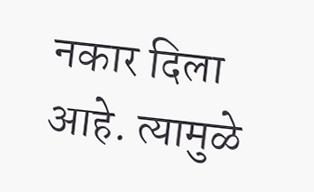नकार दिला आहे. त्यामुळे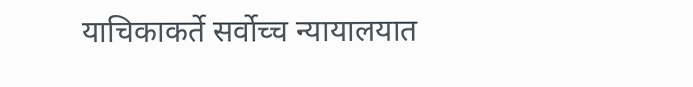याचिकाकर्ते सर्वोच्च न्यायालयात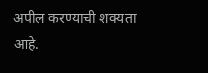अपील करण्याची शक्यता आहे.